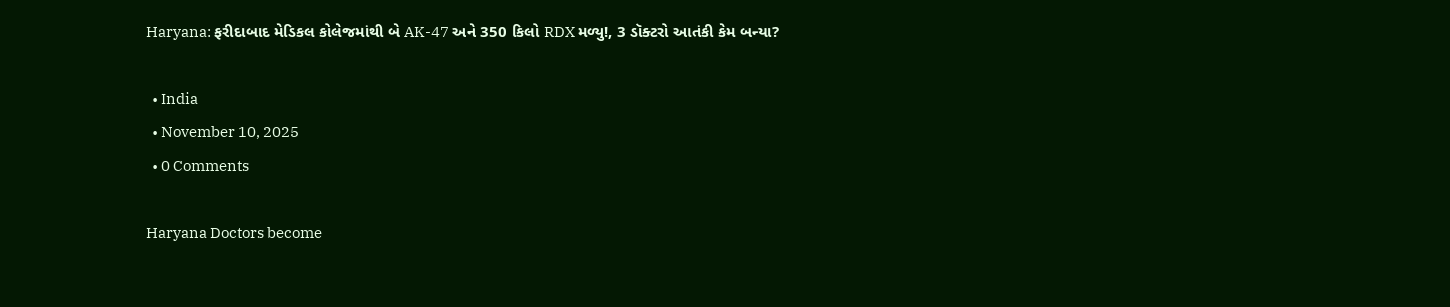Haryana: ફરીદાબાદ મેડિકલ કોલેજમાંથી બે AK-47 અને 350 કિલો RDX મળ્યુ!, 3 ડૉક્ટરો આતંકી કેમ બન્યા?

  • India
  • November 10, 2025
  • 0 Comments

Haryana Doctors become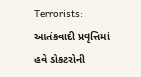Terrorists: આતંકવાદી પ્રવૃત્તિમાં હવે ડોકટરોની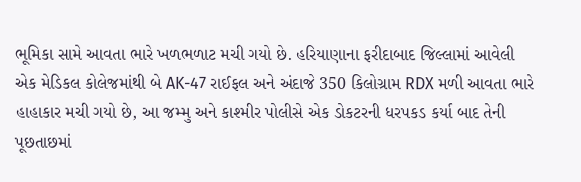ભૂમિકા સામે આવતા ભારે ખળભળાટ મચી ગયો છે. હરિયાણાના ફરીદાબાદ જિલ્લામાં આવેલી એક મેડિકલ કોલેજમાંથી બે AK-47 રાઈફલ અને અંદાજે 350 કિલોગ્રામ RDX મળી આવતા ભારે હાહાકાર મચી ગયો છે, આ જમ્મુ અને કાશ્મીર પોલીસે એક ડોકટરની ધરપકડ કર્યા બાદ તેની પૂછતાછમાં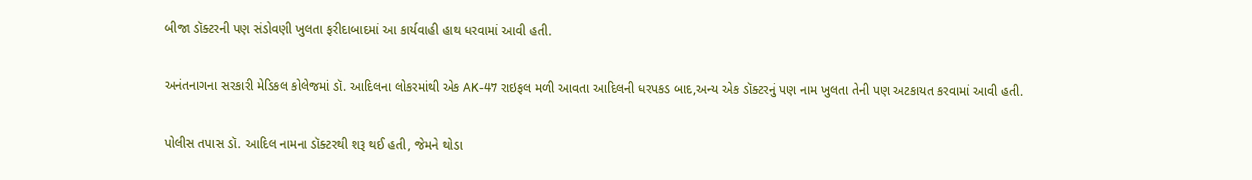બીજા ડૉક્ટરની પણ સંડોવણી ખુલતા ફરીદાબાદમાં આ કાર્યવાહી હાથ ધરવામાં આવી હતી.

અનંતનાગના સરકારી મેડિકલ કોલેજમાં ડૉ. આદિલના લોકરમાંથી એક AK-47 રાઇફલ મળી આવતા આદિલની ધરપકડ બાદ,અન્ય એક ડૉક્ટરનું પણ નામ ખુલતા તેની પણ અટકાયત કરવામાં આવી હતી.

પોલીસ તપાસ ડૉ. આદિલ નામના ડૉક્ટરથી શરૂ થઈ હતી, જેમને થોડા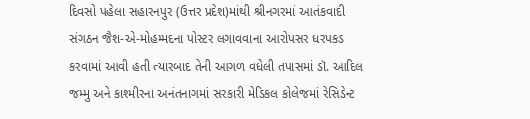દિવસો પહેલા સહારનપુર (ઉત્તર પ્રદેશ)માંથી શ્રીનગરમાં આતંકવાદી સંગઠન જૈશ-એ-મોહમ્મદના પોસ્ટર લગાવવાના આરોપસર ધરપકડ કરવામાં આવી હતી ત્યારબાદ તેની આગળ વધેલી તપાસમાં ડૉ. આદિલ જમ્મુ અને કાશ્મીરના અનંતનાગમાં સરકારી મેડિકલ કોલેજમાં રેસિડેન્ટ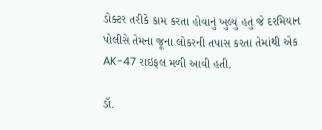ડોક્ટર તરીકે કામ કરતા હોવાનું ખુલ્યું હતું જે દરમિયાન પોલીસે તેમના જૂના લોકરની તપાસ કરતા તેમાંથી એક AK-47 રાઇફલ મળી આવી હતી.

ડૉ.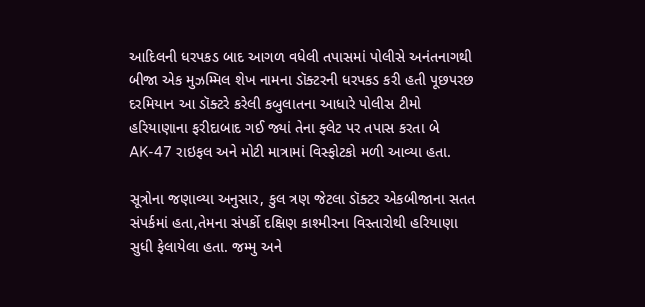આદિલની ધરપકડ બાદ આગળ વધેલી તપાસમાં પોલીસે અનંતનાગથી બીજા એક મુઝમ્મિલ શેખ નામના ડૉક્ટરની ધરપકડ કરી હતી પૂછપરછ દરમિયાન આ ડૉક્ટરે કરેલી કબુલાતના આધારે પોલીસ ટીમો હરિયાણાના ફરીદાબાદ ગઈ જ્યાં તેના ફ્લેટ પર તપાસ કરતા બે AK-47 રાઇફલ અને મોટી માત્રામાં વિસ્ફોટકો મળી આવ્યા હતા.

સૂત્રોના જણાવ્યા અનુસાર, કુલ ત્રણ જેટલા ડૉક્ટર એકબીજાના સતત સંપર્કમાં હતા,તેમના સંપર્કો દક્ષિણ કાશ્મીરના વિસ્તારોથી હરિયાણા સુધી ફેલાયેલા હતા. જમ્મુ અને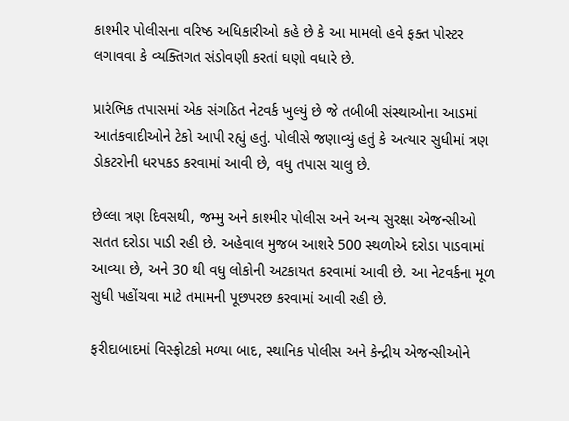કાશ્મીર પોલીસના વરિષ્ઠ અધિકારીઓ કહે છે કે આ મામલો હવે ફક્ત પોસ્ટર લગાવવા કે વ્યક્તિગત સંડોવણી કરતાં ઘણો વધારે છે.

પ્રારંભિક તપાસમાં એક સંગઠિત નેટવર્ક ખુલ્યું છે જે તબીબી સંસ્થાઓના આડમાં આતંકવાદીઓને ટેકો આપી રહ્યું હતું. પોલીસે જણાવ્યું હતું કે અત્યાર સુધીમાં ત્રણ ડોકટરોની ધરપકડ કરવામાં આવી છે, વધુ તપાસ ચાલુ છે.

છેલ્લા ત્રણ દિવસથી, જમ્મુ અને કાશ્મીર પોલીસ અને અન્ય સુરક્ષા એજન્સીઓ સતત દરોડા પાડી રહી છે. અહેવાલ મુજબ આશરે 500 સ્થળોએ દરોડા પાડવામાં આવ્યા છે, અને 30 થી વધુ લોકોની અટકાયત કરવામાં આવી છે. આ નેટવર્કના મૂળ સુધી પહોંચવા માટે તમામની પૂછપરછ કરવામાં આવી રહી છે.

ફરીદાબાદમાં વિસ્ફોટકો મળ્યા બાદ, સ્થાનિક પોલીસ અને કેન્દ્રીય એજન્સીઓને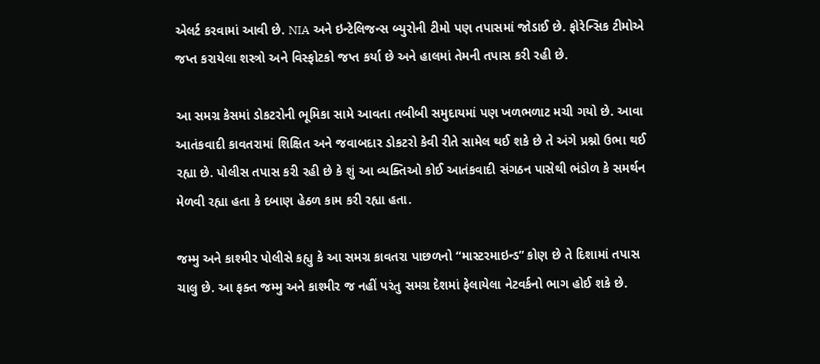એલર્ટ કરવામાં આવી છે. NIA અને ઇન્ટેલિજન્સ બ્યુરોની ટીમો પણ તપાસમાં જોડાઈ છે. ફોરેન્સિક ટીમોએ જપ્ત કરાયેલા શસ્ત્રો અને વિસ્ફોટકો જપ્ત કર્યા છે અને હાલમાં તેમની તપાસ કરી રહી છે.

આ સમગ્ર કેસમાં ડોકટરોની ભૂમિકા સામે આવતા તબીબી સમુદાયમાં પણ ખળભળાટ મચી ગયો છે. આવા આતંકવાદી કાવતરામાં શિક્ષિત અને જવાબદાર ડોકટરો કેવી રીતે સામેલ થઈ શકે છે તે અંગે પ્રશ્નો ઉભા થઈ રહ્યા છે. પોલીસ તપાસ કરી રહી છે કે શું આ વ્યક્તિઓ કોઈ આતંકવાદી સંગઠન પાસેથી ભંડોળ કે સમર્થન મેળવી રહ્યા હતા કે દબાણ હેઠળ કામ કરી રહ્યા હતા.

જમ્મુ અને કાશ્મીર પોલીસે કહ્યુ કે આ સમગ્ર કાવતરા પાછળનો “માસ્ટરમાઇન્ડ” કોણ છે તે દિશામાં તપાસ ચાલુ છે. આ ફક્ત જમ્મુ અને કાશ્મીર જ નહીં પરંતુ સમગ્ર દેશમાં ફેલાયેલા નેટવર્કનો ભાગ હોઈ શકે છે.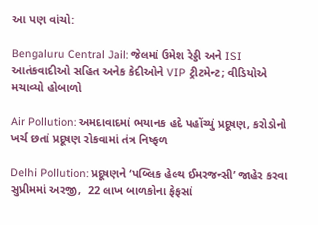આ પણ વાંચો:

Bengaluru Central Jail: જેલમાં ઉમેશ રેડ્ડી અને ISI આતંકવાદીઓ સહિત અનેક કેદીઓને VIP ટ્રીટમેન્ટ; વીડિયોએ મચાવ્યો હોબાળો

Air Pollution: અમદાવાદમાં ભયાનક હદે પહોંચ્યું પ્રદૂષણ, કરોડોનો ખર્ચ છતાં પ્રદૂષણ રોકવામાં તંત્ર નિષ્ફળ

Delhi Pollution: પ્રદૂષણને ‘પબ્લિક હેલ્થ ઈમરજન્સી’ જાહેર કરવા સુપ્રીમમાં અરજી,  22 લાખ બાળકોના ફેફસાં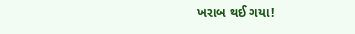ખરાબ થઈ ગયા!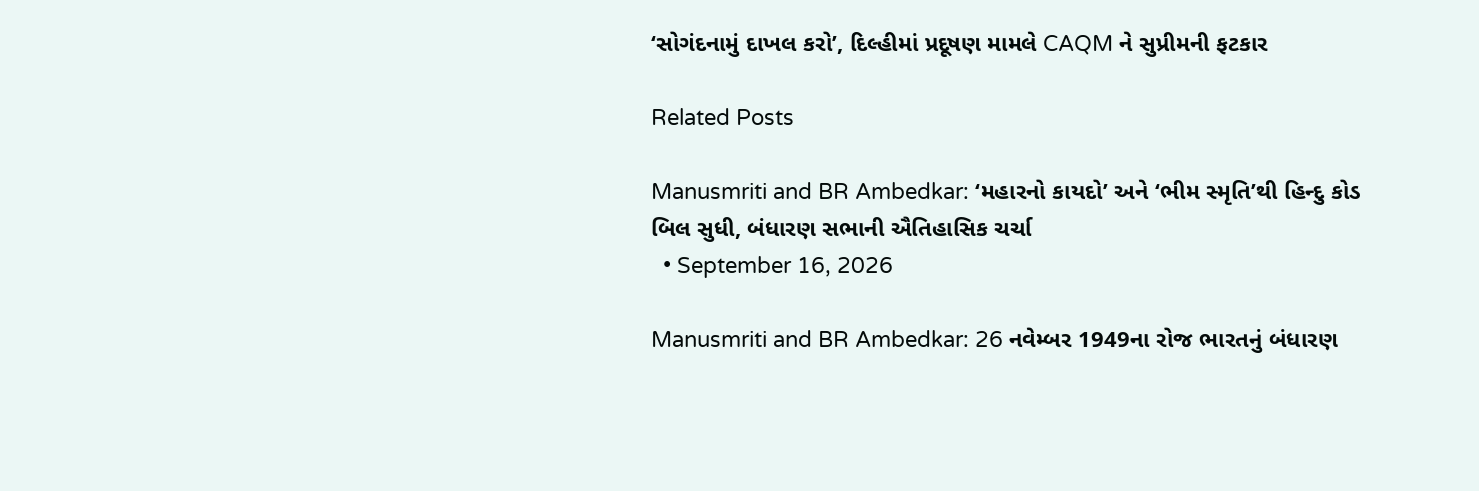‘સોગંદનામું દાખલ કરો’, દિલ્હીમાં પ્રદૂષણ મામલે CAQM ને સુપ્રીમની ફટકાર

Related Posts

Manusmriti and BR Ambedkar: ‘મહારનો કાયદો’ અને ‘ભીમ સ્મૃતિ’થી હિન્દુ કોડ બિલ સુધી, બંધારણ સભાની ઐતિહાસિક ચર્ચા
  • September 16, 2026

Manusmriti and BR Ambedkar: 26 નવેમ્બર 1949ના રોજ ભારતનું બંધારણ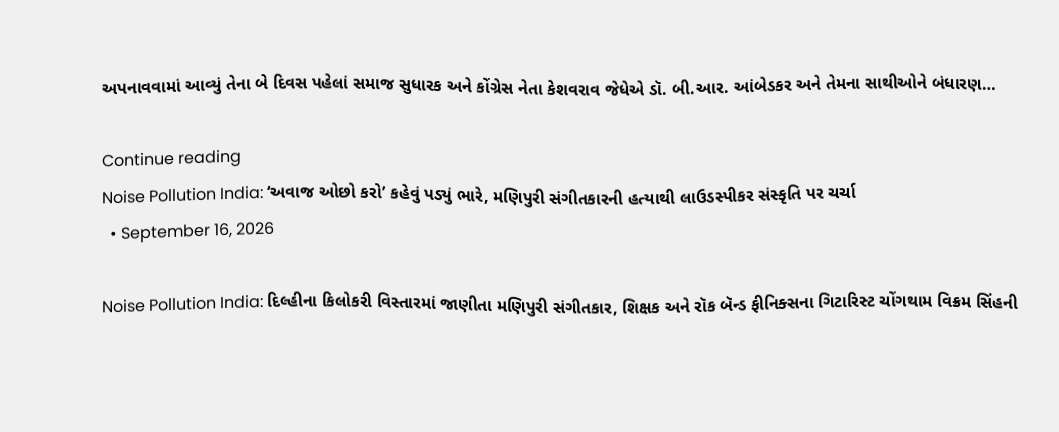અપનાવવામાં આવ્યું તેના બે દિવસ પહેલાં સમાજ સુધારક અને કોંગ્રેસ નેતા કેશવરાવ જેધેએ ડૉ. બી.આર. આંબેડકર અને તેમના સાથીઓને બંધારણ…

Continue reading
Noise Pollution India: ‘અવાજ ઓછો કરો’ કહેવું પડ્યું ભારે, મણિપુરી સંગીતકારની હત્યાથી લાઉડસ્પીકર સંસ્કૃતિ પર ચર્ચા
  • September 16, 2026

Noise Pollution India: દિલ્હીના કિલોકરી વિસ્તારમાં જાણીતા મણિપુરી સંગીતકાર, શિક્ષક અને રૉક બૅન્ડ ફીનિક્સના ગિટારિસ્ટ ચોંગથામ વિક્રમ સિંહની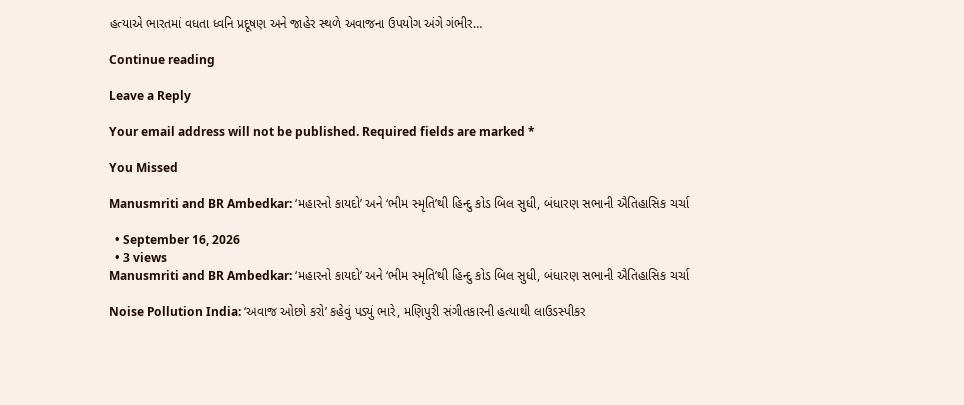હત્યાએ ભારતમાં વધતા ધ્વનિ પ્રદૂષણ અને જાહેર સ્થળે અવાજના ઉપયોગ અંગે ગંભીર…

Continue reading

Leave a Reply

Your email address will not be published. Required fields are marked *

You Missed

Manusmriti and BR Ambedkar: ‘મહારનો કાયદો’ અને ‘ભીમ સ્મૃતિ’થી હિન્દુ કોડ બિલ સુધી, બંધારણ સભાની ઐતિહાસિક ચર્ચા

  • September 16, 2026
  • 3 views
Manusmriti and BR Ambedkar: ‘મહારનો કાયદો’ અને ‘ભીમ સ્મૃતિ’થી હિન્દુ કોડ બિલ સુધી, બંધારણ સભાની ઐતિહાસિક ચર્ચા

Noise Pollution India: ‘અવાજ ઓછો કરો’ કહેવું પડ્યું ભારે, મણિપુરી સંગીતકારની હત્યાથી લાઉડસ્પીકર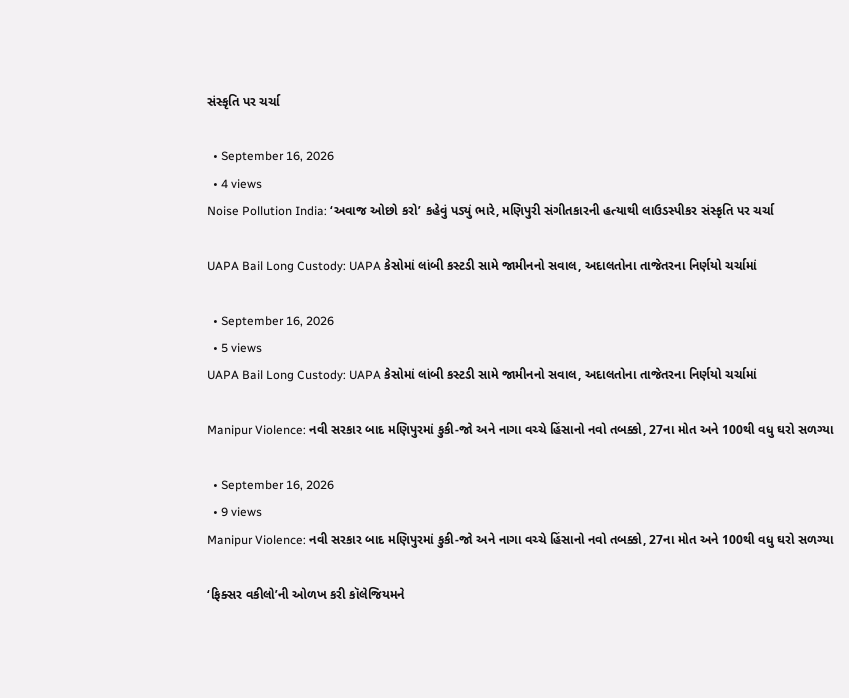સંસ્કૃતિ પર ચર્ચા

  • September 16, 2026
  • 4 views
Noise Pollution India: ‘અવાજ ઓછો કરો’ કહેવું પડ્યું ભારે, મણિપુરી સંગીતકારની હત્યાથી લાઉડસ્પીકર સંસ્કૃતિ પર ચર્ચા

UAPA Bail Long Custody: UAPA કેસોમાં લાંબી કસ્ટડી સામે જામીનનો સવાલ, અદાલતોના તાજેતરના નિર્ણયો ચર્ચામાં

  • September 16, 2026
  • 5 views
UAPA Bail Long Custody: UAPA કેસોમાં લાંબી કસ્ટડી સામે જામીનનો સવાલ, અદાલતોના તાજેતરના નિર્ણયો ચર્ચામાં

Manipur Violence: નવી સરકાર બાદ મણિપુરમાં કુકી-જો અને નાગા વચ્ચે હિંસાનો નવો તબક્કો, 27ના મોત અને 100થી વધુ ઘરો સળગ્યા

  • September 16, 2026
  • 9 views
Manipur Violence: નવી સરકાર બાદ મણિપુરમાં કુકી-જો અને નાગા વચ્ચે હિંસાનો નવો તબક્કો, 27ના મોત અને 100થી વધુ ઘરો સળગ્યા

‘ફિક્સર વકીલો’ની ઓળખ કરી કૉલેજિયમને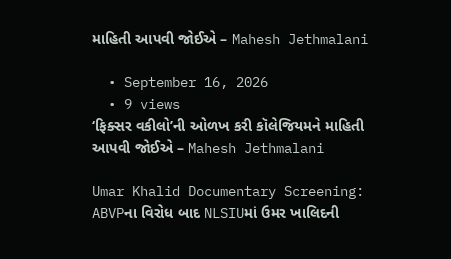માહિતી આપવી જોઈએ – Mahesh Jethmalani

  • September 16, 2026
  • 9 views
‘ફિક્સર વકીલો’ની ઓળખ કરી કૉલેજિયમને માહિતી આપવી જોઈએ – Mahesh Jethmalani

Umar Khalid Documentary Screening: ABVPના વિરોધ બાદ NLSIUમાં ઉમર ખાલિદની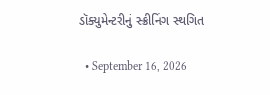ડૉક્યુમેન્ટરીનું સ્ક્રીનિંગ સ્થગિત

  • September 16, 2026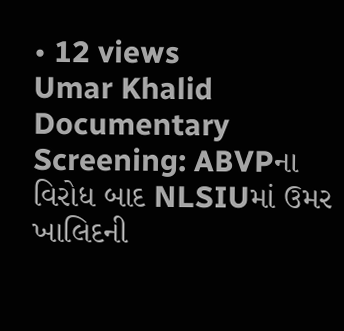• 12 views
Umar Khalid Documentary Screening: ABVPના વિરોધ બાદ NLSIUમાં ઉમર ખાલિદની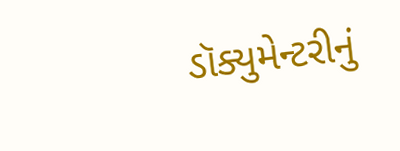ડૉક્યુમેન્ટરીનું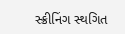સ્ક્રીનિંગ સ્થગિત